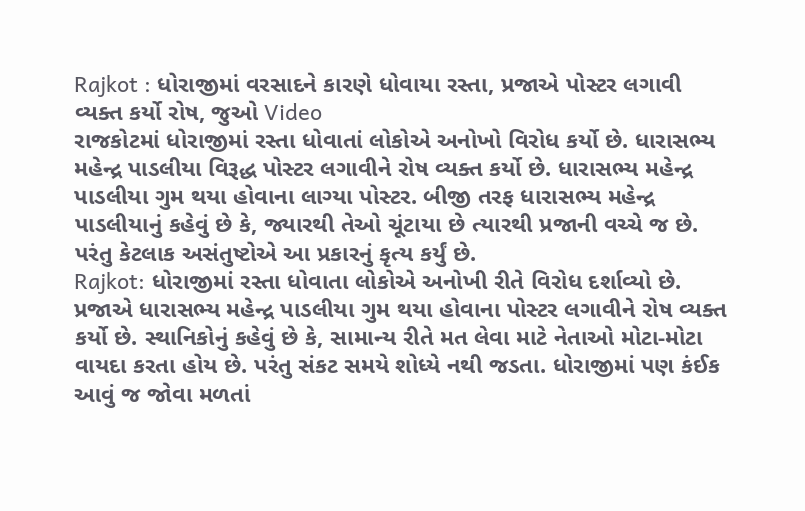Rajkot : ધોરાજીમાં વરસાદને કારણે ધોવાયા રસ્તા, પ્રજાએ પોસ્ટર લગાવી વ્યક્ત કર્યો રોષ, જુઓ Video
રાજકોટમાં ધોરાજીમાં રસ્તા ધોવાતાં લોકોએ અનોખો વિરોધ કર્યો છે. ધારાસભ્ય મહેન્દ્ર પાડલીયા વિરૂદ્ધ પોસ્ટર લગાવીને રોષ વ્યક્ત કર્યો છે. ધારાસભ્ય મહેન્દ્ર પાડલીયા ગુમ થયા હોવાના લાગ્યા પોસ્ટર. બીજી તરફ ધારાસભ્ય મહેન્દ્ર પાડલીયાનું કહેવું છે કે, જ્યારથી તેઓ ચૂંટાયા છે ત્યારથી પ્રજાની વચ્ચે જ છે. પરંતુ કેટલાક અસંતુષ્ટોએ આ પ્રકારનું કૃત્ય કર્યું છે.
Rajkot: ધોરાજીમાં રસ્તા ધોવાતા લોકોએ અનોખી રીતે વિરોધ દર્શાવ્યો છે. પ્રજાએ ધારાસભ્ય મહેન્દ્ર પાડલીયા ગુમ થયા હોવાના પોસ્ટર લગાવીને રોષ વ્યક્ત કર્યો છે. સ્થાનિકોનું કહેવું છે કે, સામાન્ય રીતે મત લેવા માટે નેતાઓ મોટા-મોટા વાયદા કરતા હોય છે. પરંતુ સંકટ સમયે શોધ્યે નથી જડતા. ધોરાજીમાં પણ કંઈક આવું જ જોવા મળતાં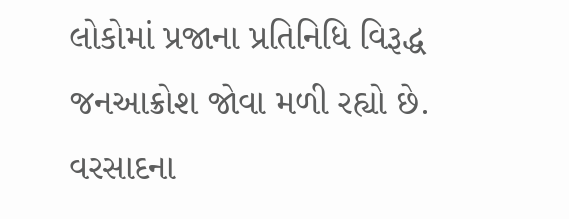લોકોમાં પ્રજાના પ્રતિનિધિ વિરૂદ્ધ જનઆક્રોશ જોવા મળી રહ્યો છે.
વરસાદના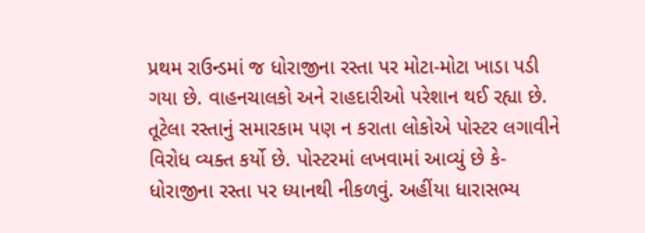પ્રથમ રાઉન્ડમાં જ ધોરાજીના રસ્તા પર મોટા-મોટા ખાડા પડી ગયા છે. વાહનચાલકો અને રાહદારીઓ પરેશાન થઈ રહ્યા છે. તૂટેલા રસ્તાનું સમારકામ પણ ન કરાતા લોકોએ પોસ્ટર લગાવીને વિરોધ વ્યક્ત કર્યો છે. પોસ્ટરમાં લખવામાં આવ્યું છે કે- ધોરાજીના રસ્તા પર ધ્યાનથી નીકળવું. અહીંયા ધારાસભ્ય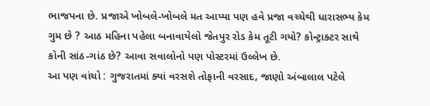ભાજપના છે. પ્રજાએ ખોબલે-ખોબલે મત આપ્યા પણ હવે પ્રજા વચ્ચેથી ધારાસભ્ય કેમ ગુમ છે ? આઠ મહિના પહેલા બનાવાયેલો જેતપુર રોડ કેમ તૂટી ગયો? કોન્ટ્રાક્ટર સાથે કોની સાંઠ-ગાંઠ છે? આવા સવાલોનો પણ પોસ્ટરમાં ઉલ્લેખ છે.
આ પણ વાંચો : ગુજરાતમાં ક્યાં વરસશે તોફાની વરસાદ, જાણો અંબાલાલ પટેલે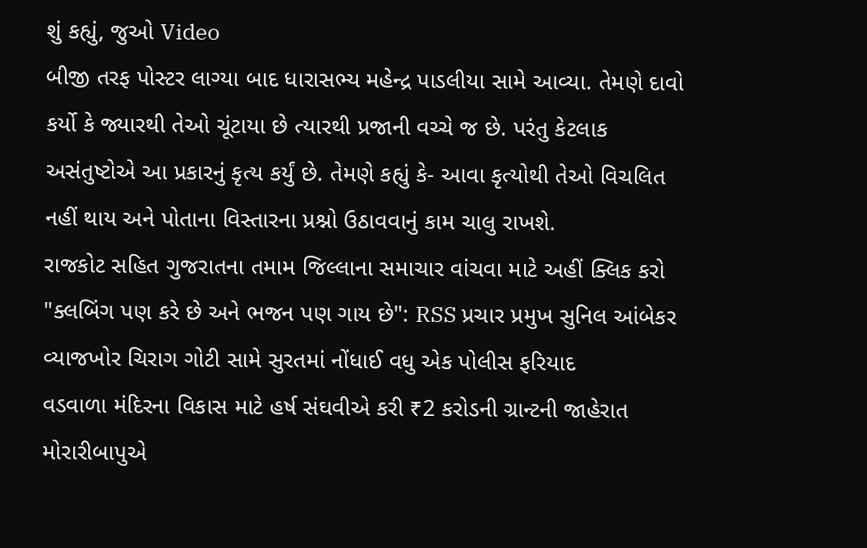શું કહ્યું, જુઓ Video
બીજી તરફ પોસ્ટર લાગ્યા બાદ ધારાસભ્ય મહેન્દ્ર પાડલીયા સામે આવ્યા. તેમણે દાવો કર્યો કે જ્યારથી તેઓ ચૂંટાયા છે ત્યારથી પ્રજાની વચ્ચે જ છે. પરંતુ કેટલાક અસંતુષ્ટોએ આ પ્રકારનું કૃત્ય કર્યું છે. તેમણે કહ્યું કે- આવા કૃત્યોથી તેઓ વિચલિત નહીં થાય અને પોતાના વિસ્તારના પ્રશ્નો ઉઠાવવાનું કામ ચાલુ રાખશે.
રાજકોટ સહિત ગુજરાતના તમામ જિલ્લાના સમાચાર વાંચવા માટે અહીં ક્લિક કરો
"ક્લબિંગ પણ કરે છે અને ભજન પણ ગાય છે": RSS પ્રચાર પ્રમુખ સુનિલ આંબેકર
વ્યાજખોર ચિરાગ ગોટી સામે સુરતમાં નોંધાઈ વધુ એક પોલીસ ફરિયાદ
વડવાળા મંદિરના વિકાસ માટે હર્ષ સંઘવીએ કરી ₹2 કરોડની ગ્રાન્ટની જાહેરાત
મોરારીબાપુએ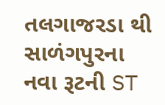તલગાજરડા થી સાળંગપુરના નવા રૂટની ST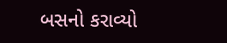બસનો કરાવ્યો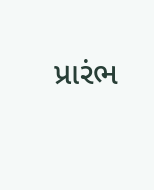પ્રારંભ